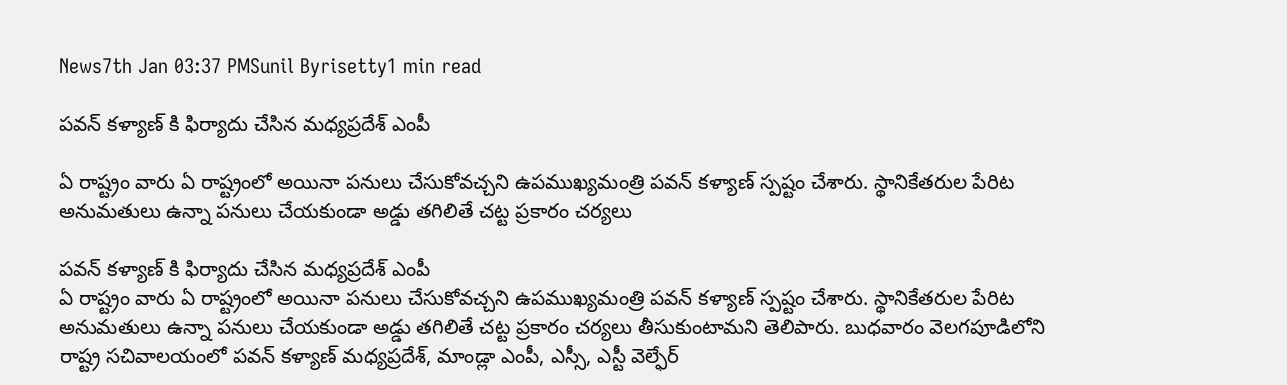News7th Jan 03:37 PMSunil Byrisetty1 min read

పవన్ కళ్యాణ్ కి ఫిర్యాదు చేసిన మధ్యప్రదేశ్ ఎంపీ

ఏ రాష్ట్రం వారు ఏ రాష్ట్రంలో అయినా పనులు చేసుకోవచ్చని ఉపముఖ్యమంత్రి పవన్ కళ్యాణ్ స్పష్టం చేశారు. స్థానికేతరుల పేరిట అనుమతులు ఉన్నా పనులు చేయకుండా అడ్డు తగిలితే చట్ట ప్రకారం చర్యలు

పవన్ కళ్యాణ్ కి ఫిర్యాదు చేసిన మధ్యప్రదేశ్ ఎంపీ
ఏ రాష్ట్రం వారు ఏ రాష్ట్రంలో అయినా పనులు చేసుకోవచ్చని ఉపముఖ్యమంత్రి పవన్ కళ్యాణ్ స్పష్టం చేశారు. స్థానికేతరుల పేరిట అనుమతులు ఉన్నా పనులు చేయకుండా అడ్డు తగిలితే చట్ట ప్రకారం చర్యలు తీసుకుంటామని తెలిపారు. బుధవారం వెలగపూడిలోని రాష్ట్ర సచివాలయంలో పవన్ కళ్యాణ్ మధ్యప్రదేశ్, మాండ్లా ఎంపీ, ఎస్సీ, ఎస్టీ వెల్ఫేర్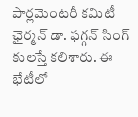పార్లమెంటరీ కమిటీ ఛైర్మన్ డా. ఫగ్గన్ సింగ్ కులస్తే కలిశారు. ఈ భేటీలో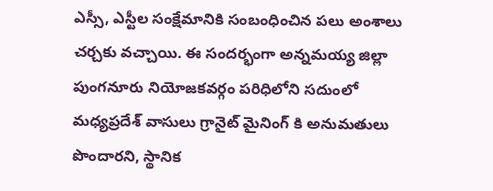ఎస్సీ, ఎస్టీల సంక్షేమానికి సంబంధించిన పలు అంశాలు చర్చకు వచ్చాయి. ఈ సందర్భంగా అన్నమయ్య జిల్లా పుంగనూరు నియోజకవర్గం పరిధిలోని సదుంలో మధ్యప్రదేశ్ వాసులు గ్రానైట్ మైనింగ్ కి అనుమతులు పొందారని, స్థానిక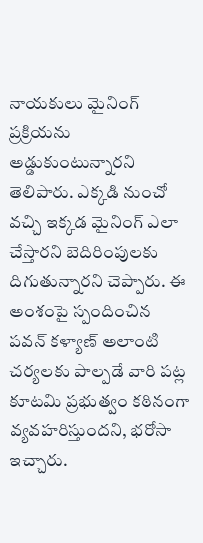నాయకులు మైనింగ్ ప్రక్రియను అడ్డుకుంటున్నారని తెలిపారు. ఎక్కడి నుంచో వచ్చి ఇక్కడ మైనింగ్ ఎలా చేస్తారని బెదిరింపులకు దిగుతున్నారని చెప్పారు. ఈ అంశంపై స్పందించిన పవన్ కళ్యాణ్ అలాంటి చర్యలకు పాల్పడే వారి పట్ల కూటమి ప్రభుత్వం కఠినంగా వ్యవహరిస్తుందని, భరోసా ఇచ్చారు.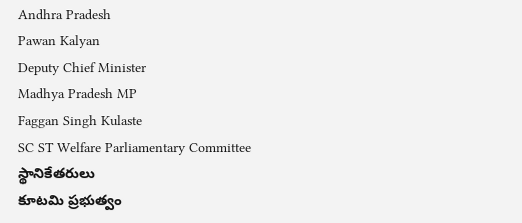Andhra Pradesh
Pawan Kalyan
Deputy Chief Minister
Madhya Pradesh MP
Faggan Singh Kulaste
SC ST Welfare Parliamentary Committee
స్థానికేతరులు
కూటమి ప్రభుత్వం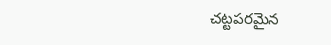చట్టపరమైన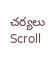చర్యలు
Scroll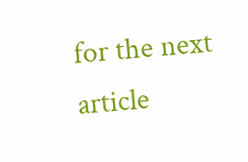for the next article